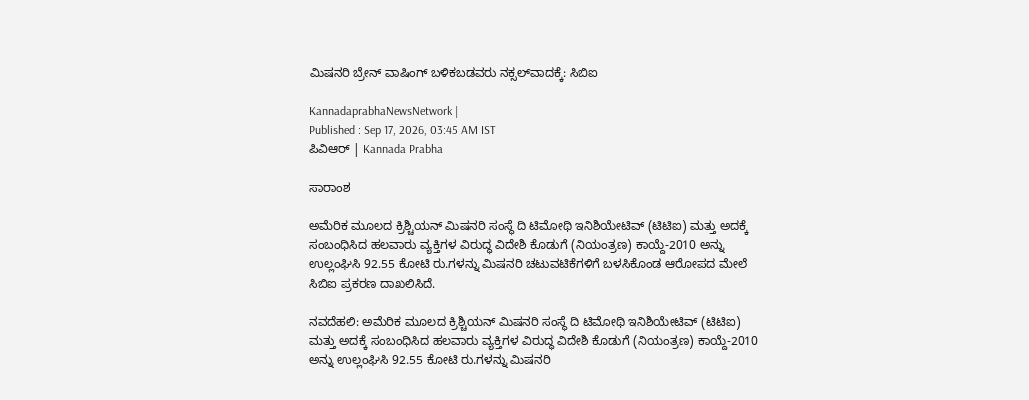ಮಿಷನರಿ ಬ್ರೇನ್‌ ವಾಷಿಂಗ್‌ ಬಳಿಕಬಡವರು ನಕ್ಸಲ್‌ವಾದಕ್ಕೆ: ಸಿಬಿಐ

KannadaprabhaNewsNetwork |
Published : Sep 17, 2026, 03:45 AM IST
ಪಿವಿಆರ್‌ | Kannada Prabha

ಸಾರಾಂಶ

ಅಮೆರಿಕ ಮೂಲದ ಕ್ರಿಶ್ಚಿಯನ್ ಮಿಷನರಿ ಸಂಸ್ಥೆ ದಿ ಟಿಮೋಥಿ ಇನಿಶಿಯೇಟಿವ್‌ (ಟಿಟಿಐ) ಮತ್ತು ಅದಕ್ಕೆ ಸಂಬಂಧಿಸಿದ ಹಲವಾರು ವ್ಯಕ್ತಿಗಳ ವಿರುದ್ಧ ವಿದೇಶಿ ಕೊಡುಗೆ (ನಿಯಂತ್ರಣ) ಕಾಯ್ದೆ-2010 ಅನ್ನು ಉಲ್ಲಂಘಿಸಿ 92.55 ಕೋಟಿ ರು.ಗಳನ್ನು ಮಿಷನರಿ ಚಟುವಟಿಕೆಗಳಿಗೆ ಬಳಸಿಕೊಂಡ ಆರೋಪದ ಮೇಲೆ ಸಿಬಿಐ ಪ್ರಕರಣ ದಾಖಲಿಸಿದೆ.

ನವದೆಹಲಿ: ಅಮೆರಿಕ ಮೂಲದ ಕ್ರಿಶ್ಚಿಯನ್ ಮಿಷನರಿ ಸಂಸ್ಥೆ ದಿ ಟಿಮೋಥಿ ಇನಿಶಿಯೇಟಿವ್‌ (ಟಿಟಿಐ) ಮತ್ತು ಅದಕ್ಕೆ ಸಂಬಂಧಿಸಿದ ಹಲವಾರು ವ್ಯಕ್ತಿಗಳ ವಿರುದ್ಧ ವಿದೇಶಿ ಕೊಡುಗೆ (ನಿಯಂತ್ರಣ) ಕಾಯ್ದೆ-2010 ಅನ್ನು ಉಲ್ಲಂಘಿಸಿ 92.55 ಕೋಟಿ ರು.ಗಳನ್ನು ಮಿಷನರಿ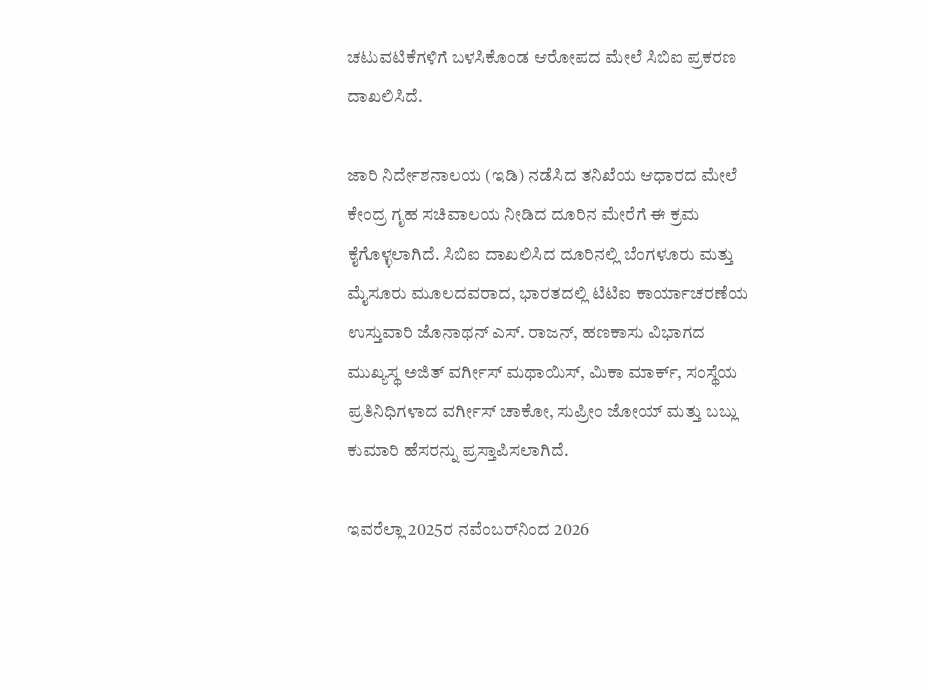ಚಟುವಟಿಕೆಗಳಿಗೆ ಬಳಸಿಕೊಂಡ ಆರೋಪದ ಮೇಲೆ ಸಿಬಿಐ ಪ್ರಕರಣ ದಾಖಲಿಸಿದೆ.

ಜಾರಿ ನಿರ್ದೇಶನಾಲಯ (ಇಡಿ) ನಡೆಸಿದ ತನಿಖೆಯ ಆಧಾರದ ಮೇಲೆ ಕೇಂದ್ರ ಗೃಹ ಸಚಿವಾಲಯ ನೀಡಿದ ದೂರಿನ ಮೇರೆಗೆ ಈ ಕ್ರಮ ಕೈಗೊಳ್ಳಲಾಗಿದೆ. ಸಿಬಿಐ ದಾಖಲಿಸಿದ ದೂರಿನಲ್ಲಿ ಬೆಂಗಳೂರು ಮತ್ತು ಮೈಸೂರು ಮೂಲದವರಾದ, ಭಾರತದಲ್ಲಿ ಟಿಟಿಐ ಕಾರ್ಯಾಚರಣೆಯ ಉಸ್ತುವಾರಿ ಜೊನಾಥನ್ ಎಸ್‌. ರಾಜನ್‌, ಹಣಕಾಸು ವಿಭಾಗದ ಮುಖ್ಯಸ್ಥ ಅಜಿತ್‌ ವರ್ಗೀಸ್‌ ಮಥಾಯಿಸ್‌, ಮಿಕಾ ಮಾರ್ಕ್‌, ಸಂಸ್ಥೆಯ ಪ್ರತಿನಿಧಿಗಳಾದ ವರ್ಗೀಸ್‌ ಚಾಕೋ, ಸುಪ್ರೀಂ ಜೋಯ್‌ ಮತ್ತು ಬಬ್ಲು ಕುಮಾರಿ ಹೆಸರನ್ನು ಪ್ರಸ್ತಾಪಿಸಲಾಗಿದೆ.

ಇವರೆಲ್ಲಾ 2025ರ ನವೆಂಬರ್‌ನಿಂದ 2026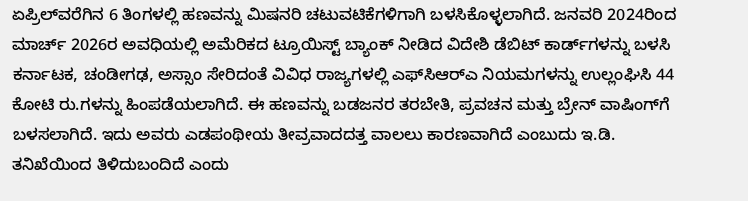ಏಪ್ರಿಲ್‌ವರೆಗಿನ 6 ತಿಂಗಳಲ್ಲಿ ಹಣವನ್ನು ಮಿಷನರಿ ಚಟುವಟಿಕೆಗಳಿಗಾಗಿ ಬಳಸಿಕೊಳ್ಳಲಾಗಿದೆ. ಜನವರಿ 2024ರಿಂದ ಮಾರ್ಚ್ 2026ರ ಅವಧಿಯಲ್ಲಿ ಅಮೆರಿಕದ ಟ್ರೂಯಿಸ್ಟ್ ಬ್ಯಾಂಕ್ ನೀಡಿದ ವಿದೇಶಿ ಡೆಬಿಟ್ ಕಾರ್ಡ್‌ಗಳನ್ನು ಬಳಸಿ ಕರ್ನಾಟಕ, ಚಂಡೀಗಢ, ಅಸ್ಸಾಂ ಸೇರಿದಂತೆ ವಿವಿಧ ರಾಜ್ಯಗಳಲ್ಲಿ ಎಫ್‌ಸಿಆರ್‌ಎ ನಿಯಮಗಳನ್ನು ಉಲ್ಲಂಘಿಸಿ 44 ಕೋಟಿ ರು.ಗಳನ್ನು ಹಿಂಪಡೆಯಲಾಗಿದೆ. ಈ ಹಣವನ್ನು ಬಡಜನರ ತರಬೇತಿ, ಪ್ರವಚನ ಮತ್ತು ಬ್ರೇನ್‌ ವಾಷಿಂಗ್‌ಗೆ ಬಳಸಲಾಗಿದೆ. ಇದು ಅವರು ಎಡಪಂಥೀಯ ತೀವ್ರವಾದದತ್ತ ವಾಲಲು ಕಾರಣವಾಗಿದೆ ಎಂಬುದು ಇ.ಡಿ. ತನಿಖೆಯಿಂದ ತಿಳಿದುಬಂದಿದೆ ಎಂದು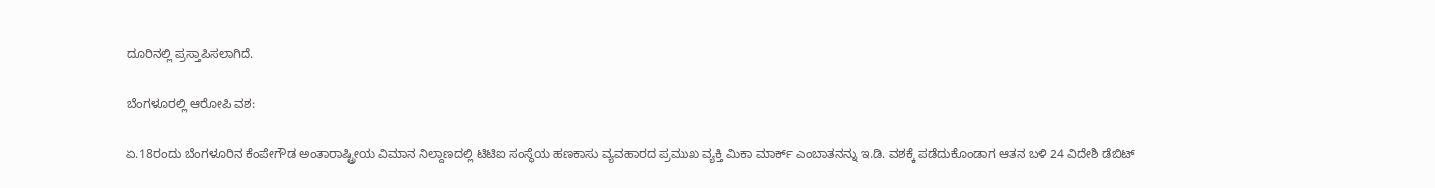ದೂರಿನಲ್ಲಿ ಪ್ರಸ್ತಾಪಿಸಲಾಗಿದೆ.

ಬೆಂಗಳೂರಲ್ಲಿ ಆರೋಪಿ ವಶ:

ಏ.18ರಂದು ಬೆಂಗಳೂರಿನ ಕೆಂಪೇಗೌಡ ಅಂತಾರಾಷ್ಟ್ರೀಯ ವಿಮಾನ ನಿಲ್ದಾಣದಲ್ಲಿ ಟಿಟಿಐ ಸಂಸ್ಥೆಯ ಹಣಕಾಸು ವ್ಯವಹಾರದ ಪ್ರಮುಖ ವ್ಯಕ್ತಿ ಮಿಕಾ ಮಾರ್ಕ್ ಎಂಬಾತನನ್ನು ಇ.ಡಿ. ವಶಕ್ಕೆ ಪಡೆದುಕೊಂಡಾಗ ಆತನ ಬಳಿ 24 ವಿದೇಶಿ ಡೆಬಿಟ್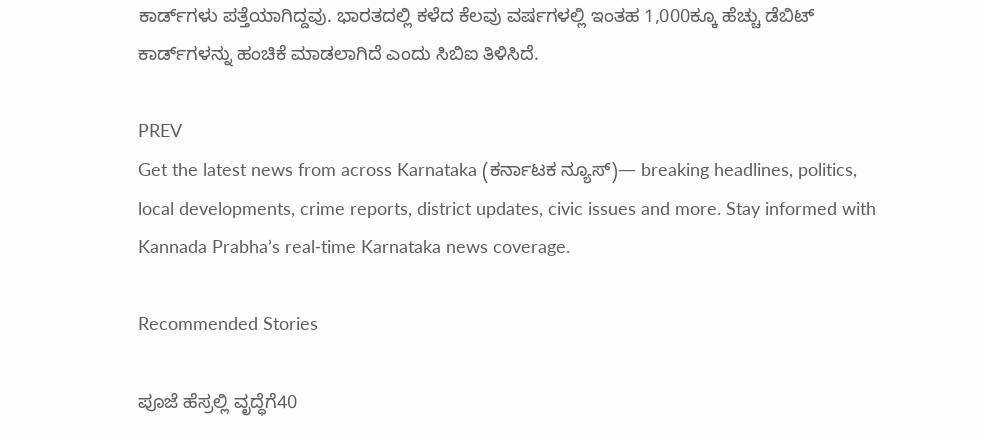ಕಾರ್ಡ್‌ಗಳು ಪತ್ತೆಯಾಗಿದ್ದವು. ಭಾರತದಲ್ಲಿ ಕಳೆದ ಕೆಲವು ವರ್ಷಗಳಲ್ಲಿ ಇಂತಹ 1,000ಕ್ಕೂ ಹೆಚ್ಚು ಡೆಬಿಟ್ ಕಾರ್ಡ್‌ಗಳನ್ನು ಹಂಚಿಕೆ ಮಾಡಲಾಗಿದೆ ಎಂದು ಸಿಬಿಐ ತಿಳಿಸಿದೆ.

PREV
Get the latest news from across Karnataka (ಕರ್ನಾಟಕ ನ್ಯೂಸ್)— breaking headlines, politics, local developments, crime reports, district updates, civic issues and more. Stay informed with Kannada Prabha’s real‑time Karnataka news coverage.

Recommended Stories

ಪೂಜೆ ಹೆಸ್ರಲ್ಲಿ ವೃದ್ಧೆಗೆ40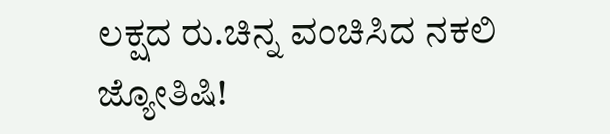ಲಕ್ಷದ ರು.ಚಿನ್ನ ವಂಚಿಸಿದ ನಕಲಿ ಜ್ಯೋತಿಷಿ!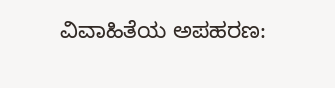ವಿವಾಹಿತೆಯ ಅಪಹರಣ: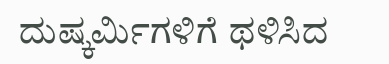ದುಷ್ಕರ್ಮಿಗಳಿಗೆ ಥಳಿಸಿದ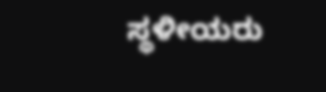ಸ್ಥಳೀಯರು